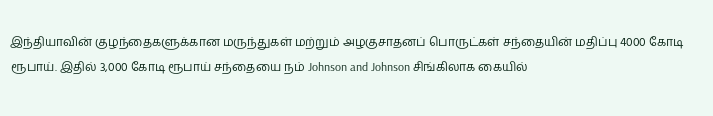இந்தியாவின் குழந்தைகளுக்கான மருந்துகள் மற்றும் அழகுசாதனப் பொருட்கள் சந்தையின் மதிப்பு 4000 கோடி ரூபாய். இதில் 3,000 கோடி ரூபாய் சந்தையை நம் Johnson and Johnson சிங்கிலாக கையில்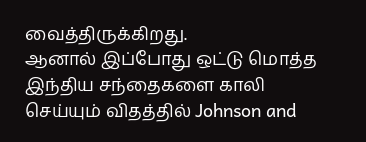வைத்திருக்கிறது.
ஆனால் இப்போது ஒட்டு மொத்த இந்திய சந்தைகளை காலி செய்யும் விதத்தில் Johnson and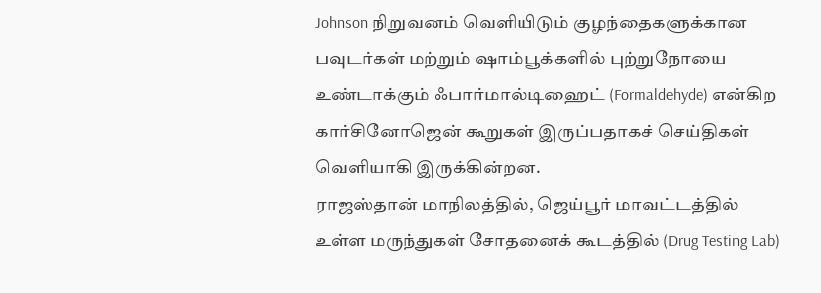Johnson நிறுவனம் வெளியிடும் குழந்தைகளுக்கான பவுடர்கள் மற்றும் ஷாம்பூக்களில் புற்றுநோயை உண்டாக்கும் ஃபார்மால்டிஹைட் (Formaldehyde) என்கிற கார்சினோஜென் கூறுகள் இருப்பதாகச் செய்திகள் வெளியாகி இருக்கின்றன.
ராஜஸ்தான் மாநிலத்தில், ஜெய்பூர் மாவட்டத்தில் உள்ள மருந்துகள் சோதனைக் கூடத்தில் (Drug Testing Lab)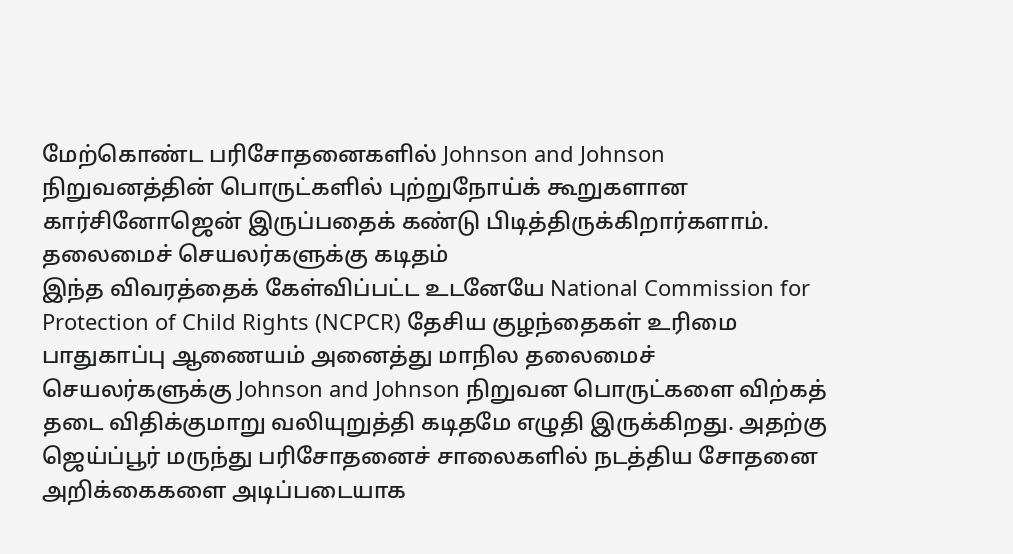மேற்கொண்ட பரிசோதனைகளில் Johnson and Johnson நிறுவனத்தின் பொருட்களில் புற்றுநோய்க் கூறுகளான கார்சினோஜென் இருப்பதைக் கண்டு பிடித்திருக்கிறார்களாம்.
தலைமைச் செயலர்களுக்கு கடிதம்
இந்த விவரத்தைக் கேள்விப்பட்ட உடனேயே National Commission for Protection of Child Rights (NCPCR) தேசிய குழந்தைகள் உரிமை பாதுகாப்பு ஆணையம் அனைத்து மாநில தலைமைச் செயலர்களுக்கு Johnson and Johnson நிறுவன பொருட்களை விற்கத் தடை விதிக்குமாறு வலியுறுத்தி கடிதமே எழுதி இருக்கிறது. அதற்கு ஜெய்ப்பூர் மருந்து பரிசோதனைச் சாலைகளில் நடத்திய சோதனை அறிக்கைகளை அடிப்படையாக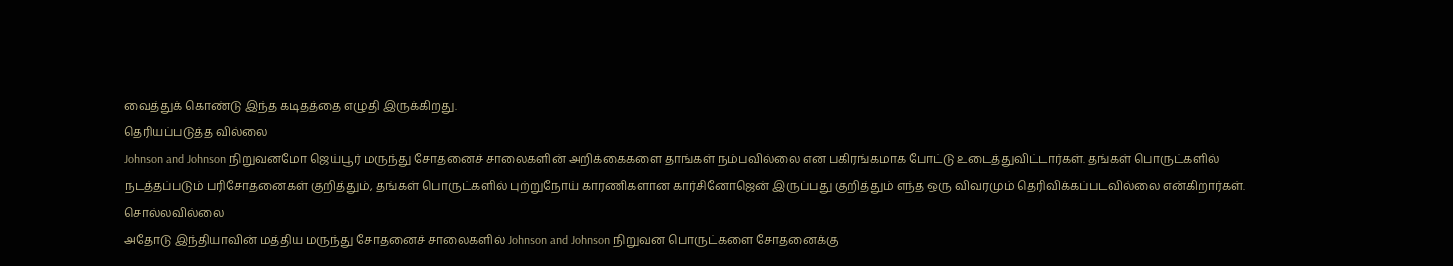வைத்துக் கொண்டு இந்த கடிதத்தை எழுதி இருக்கிறது.
தெரியப்படுத்த வில்லை
Johnson and Johnson நிறுவனமோ ஜெய்பூர் மருந்து சோதனைச் சாலைகளின் அறிக்கைகளை தாங்கள் நம்பவில்லை என பகிரங்கமாக போட்டு உடைத்துவிட்டார்கள். தங்கள் பொருட்களில் நடத்தப்படும் பரிசோதனைகள் குறித்தும், தங்கள் பொருட்களில் புற்றுநோய் காரணிகளான கார்சினோஜென் இருப்பது குறித்தும் எந்த ஒரு விவரமும் தெரிவிக்கப்படவில்லை என்கிறார்கள்.
சொல்லவில்லை
அதோடு இந்தியாவின் மத்திய மருந்து சோதனைச் சாலைகளில் Johnson and Johnson நிறுவன பொருட்களை சோதனைக்கு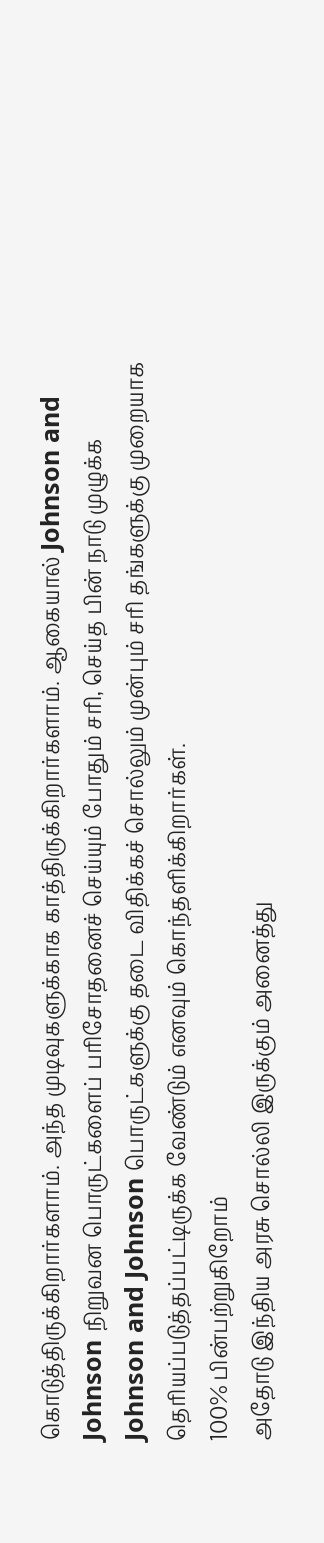கொடுத்திருக்கிறார்களாம். அந்த முடிவுகளுக்காக காத்திருக்கிறார்களாம். ஆகையால் Johnson and Johnson நிறுவன பொருட்களைப் பரிசோதனைச் செய்யும் போதும் சரி, செய்த பின் நாடு முழுக்க Johnson and Johnson பொருட்களுக்கு தடை விதிக்கச் சொல்லும் முன்பும் சரி தங்களுக்கு முறையாக தெரியப்படுத்தப்பட்டிருக்க வேண்டும் எனவும் கொந்தளிக்கிறார்கள்.
100% பின்பற்றுகிறோம்
அதோடு இந்திய அரசு சொல்லி இருக்கும் அனைத்து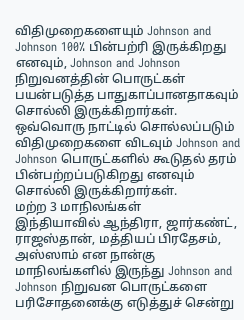விதிமுறைகளையும் Johnson and Johnson 100% பின்பற்ரி இருக்கிறது எனவும், Johnson and Johnson நிறுவனத்தின் பொருட்கள் பயன்படுத்த பாதுகாப்பானதாகவும் சொல்லி இருக்கிறார்கள். ஒவ்வொரு நாட்டில் சொல்லப்படும் விதிமுறைகளை விடவும் Johnson and Johnson பொருட்களில் கூடுதல் தரம் பின்பற்றப்படுகிறது எனவும் சொல்லி இருக்கிறார்கள்.
மற்ற 3 மாநிலங்கள்
இந்தியாவில் ஆந்திரா, ஜார்கண்ட், ராஜஸ்தான், மத்தியப் பிரதேசம், அஸ்ஸாம் என நான்கு மாநிலங்களில் இருந்து Johnson and Johnson நிறுவன பொருட்களை பரிசோதனைக்கு எடுத்துச் சென்று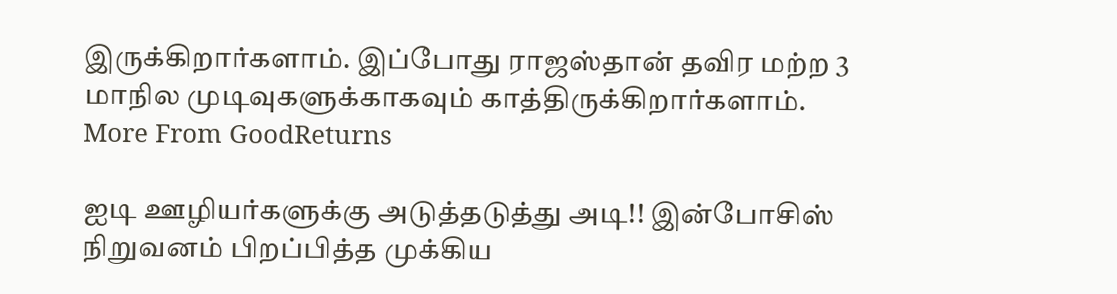இருக்கிறார்களாம். இப்போது ராஜஸ்தான் தவிர மற்ற 3 மாநில முடிவுகளுக்காகவும் காத்திருக்கிறார்களாம்.
More From GoodReturns

ஐடி ஊழியர்களுக்கு அடுத்தடுத்து அடி!! இன்போசிஸ் நிறுவனம் பிறப்பித்த முக்கிய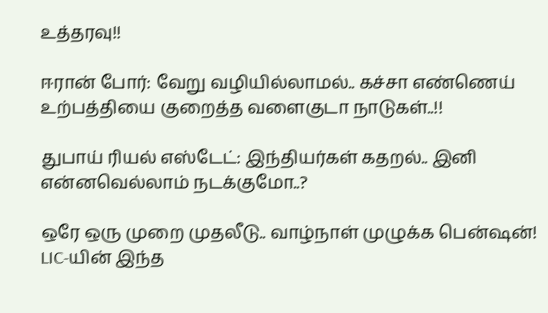உத்தரவு!!

ஈரான் போர்: வேறு வழியில்லாமல்.. கச்சா எண்ணெய் உற்பத்தியை குறைத்த வளைகுடா நாடுகள்..!!

துபாய் ரியல் எஸ்டேட்: இந்தியர்கள் கதறல்.. இனி என்னவெல்லாம் நடக்குமோ..?

ஒரே ஒரு முறை முதலீடு.. வாழ்நாள் முழுக்க பென்ஷன்! LIC-யின் இந்த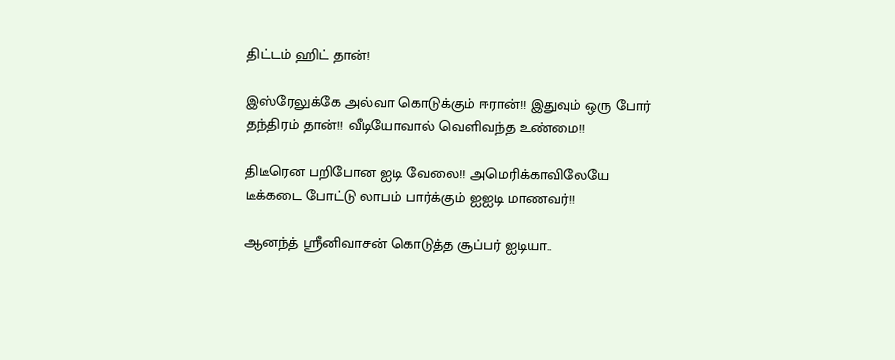திட்டம் ஹிட் தான்!

இஸ்ரேலுக்கே அல்வா கொடுக்கும் ஈரான்!! இதுவும் ஒரு போர் தந்திரம் தான்!! வீடியோவால் வெளிவந்த உண்மை!!

திடீரென பறிபோன ஐடி வேலை!! அமெரிக்காவிலேயே டீக்கடை போட்டு லாபம் பார்க்கும் ஐஐடி மாணவர்!!

ஆனந்த் ஸ்ரீனிவாசன் கொடுத்த சூப்பர் ஐடியா..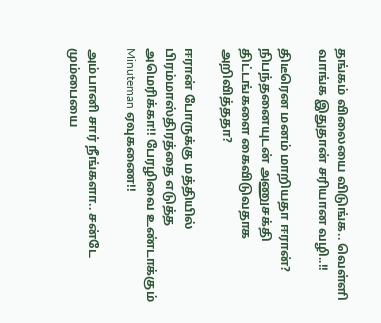தங்கம் விலையை விடுங்க.. வெள்ளி வாங்க இதுதான் சரியான வழி..!!

திடீரென மனம் மாறியதா ஈரான்? நிபந்தனையுடன் அணுசக்தி திட்டங்களை கைவிடுவதாக அறிவித்ததா?

ஈரான் போருக்கு மத்தியில் பிரம்மாஸ்திரத்தை எடுத்த அமெரிக்கா!! பேரழிவை உண்டாக்கும் Minuteman ஏவுகணை!!

அம்பானி சார் நீங்களா.. சன்டே மும்பையை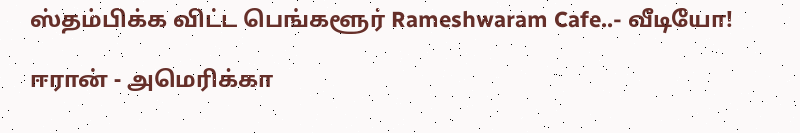ஸ்தம்பிக்க விட்ட பெங்களூர் Rameshwaram Cafe..- வீடியோ!

ஈரான் - அமெரிக்கா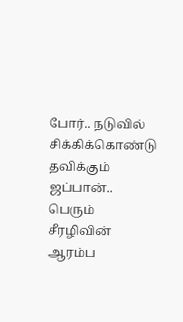போர்.. நடுவில் சிக்கிக்கொண்டு தவிக்கும் ஜப்பான்.. பெரும் சீரழிவின் ஆரம்ப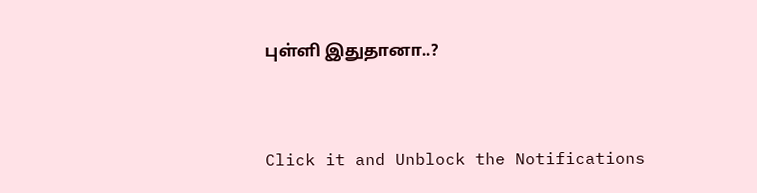புள்ளி இதுதானா..?



Click it and Unblock the Notifications